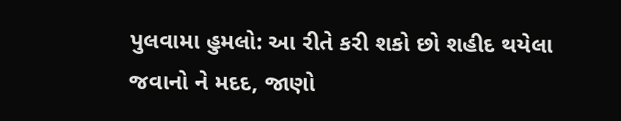પુલવામા હુમલો: આ રીતે કરી શકો છો શહીદ થયેલા જવાનો ને મદદ, જાણો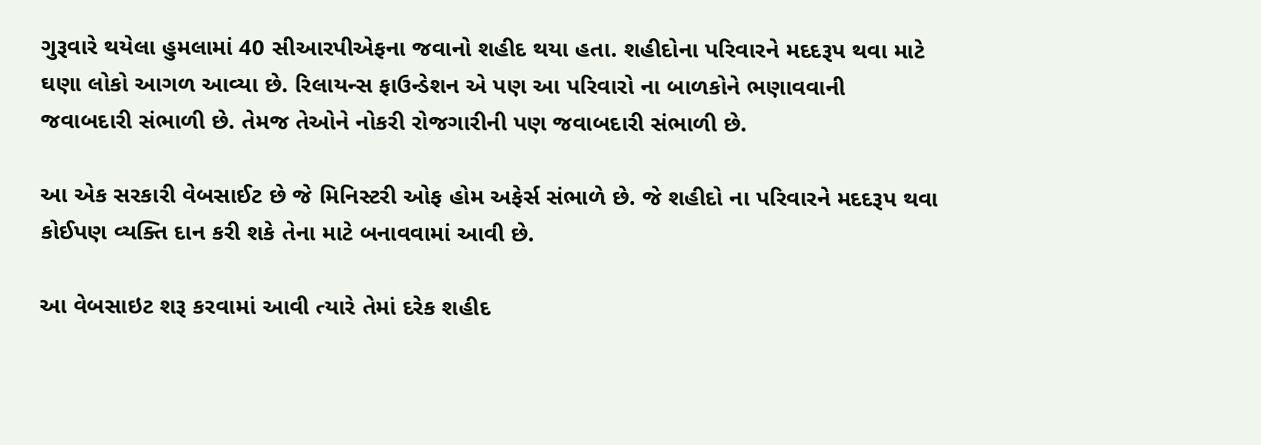ગુરૂવારે થયેલા હુમલામાં 40 સીઆરપીએફના જવાનો શહીદ થયા હતા. શહીદોના પરિવારને મદદરૂપ થવા માટે ઘણા લોકો આગળ આવ્યા છે. રિલાયન્સ ફાઉન્ડેશન એ પણ આ પરિવારો ના બાળકોને ભણાવવાની જવાબદારી સંભાળી છે. તેમજ તેઓને નોકરી રોજગારીની પણ જવાબદારી સંભાળી છે.

આ એક સરકારી વેબસાઈટ છે જે મિનિસ્ટરી ઓફ હોમ અફેર્સ સંભાળે છે. જે શહીદો ના પરિવારને મદદરૂપ થવા કોઈપણ વ્યક્તિ દાન કરી શકે તેના માટે બનાવવામાં આવી છે.

આ વેબસાઇટ શરૂ કરવામાં આવી ત્યારે તેમાં દરેક શહીદ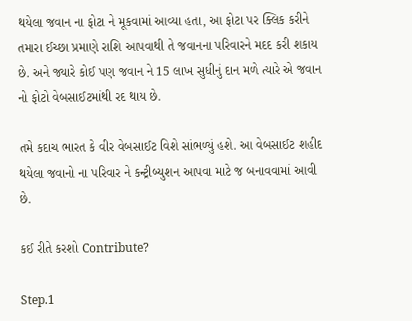થયેલા જવાન ના ફોટા ને મૂકવામાં આવ્યા હતા, આ ફોટા પર ક્લિક કરીને તમારા ઈચ્છા પ્રમાણે રાશિ આપવાથી તે જવાનના પરિવારને મદદ કરી શકાય છે. અને જ્યારે કોઈ પણ જવાન ને 15 લાખ સુધીનું દાન મળે ત્યારે એ જવાન નો ફોટો વેબસાઈટમાંથી રદ થાય છે.

તમે કદાચ ભારત કે વીર વેબસાઈટ વિશે સાંભળ્યું હશે. આ વેબસાઈટ શહીદ થયેલા જવાનો ના પરિવાર ને કન્ટ્રીબ્યુશન આપવા માટે જ બનાવવામાં આવી છે.

કઈ રીતે કરશો Contribute?

Step.1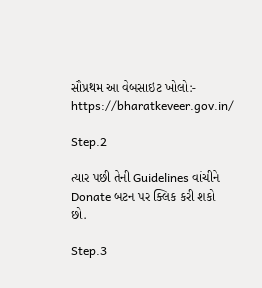સૌપ્રથમ આ વેબસાઇટ ખોલો:- https://bharatkeveer.gov.in/

Step.2

ત્યાર પછી તેની Guidelines વાંચીને Donate બટન પર ક્લિક કરી શકો છો.

Step.3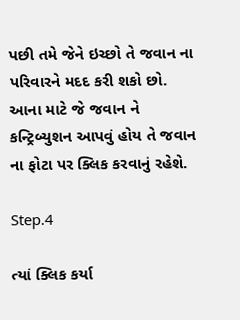પછી તમે જેને ઇચ્છો તે જવાન ના પરિવારને મદદ કરી શકો છો. આના માટે જે જવાન ને કન્ટ્રિબ્યુશન આપવું હોય તે જવાન ના ફોટા પર ક્લિક કરવાનું રહેશે.

Step.4

ત્યાં ક્લિક કર્યા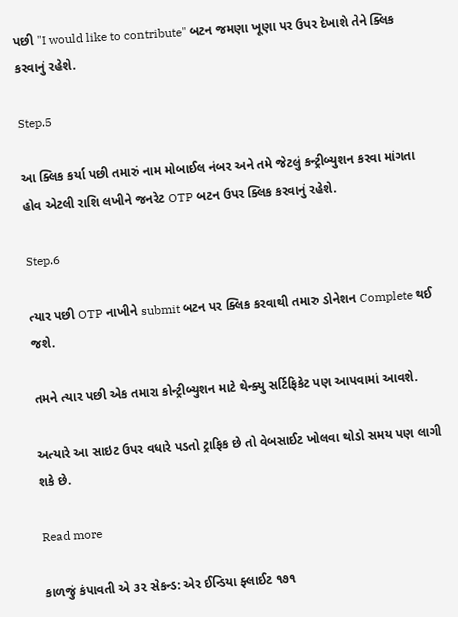પછી "I would like to contribute" બટન જમણા ખૂણા પર ઉપર દેખાશે તેને ક્લિક કરવાનું રહેશે.

Step.5

આ ક્લિક કર્યા પછી તમારું નામ મોબાઈલ નંબર અને તમે જેટલું કન્ટ્રીબ્યુશન કરવા માંગતા હોવ એટલી રાશિ લખીને જનરેટ OTP બટન ઉપર ક્લિક કરવાનું રહેશે.

Step.6

ત્યાર પછી OTP નાખીને submit બટન પર ક્લિક કરવાથી તમારુ ડોનેશન Complete થઈ જશે.

તમને ત્યાર પછી એક તમારા કોન્ટ્રીબ્યુશન માટે થેન્ક્યુ સર્ટિફિકેટ પણ આપવામાં આવશે.

અત્યારે આ સાઇટ ઉપર વધારે પડતો ટ્રાફિક છે તો વેબસાઈટ ખોલવા થોડો સમય પણ લાગી શકે છે.

Read more

કાળજું કંપાવતી એ ૩૨ સેકન્ડ: એર ઈન્ડિયા ફ્લાઈટ ૧૭૧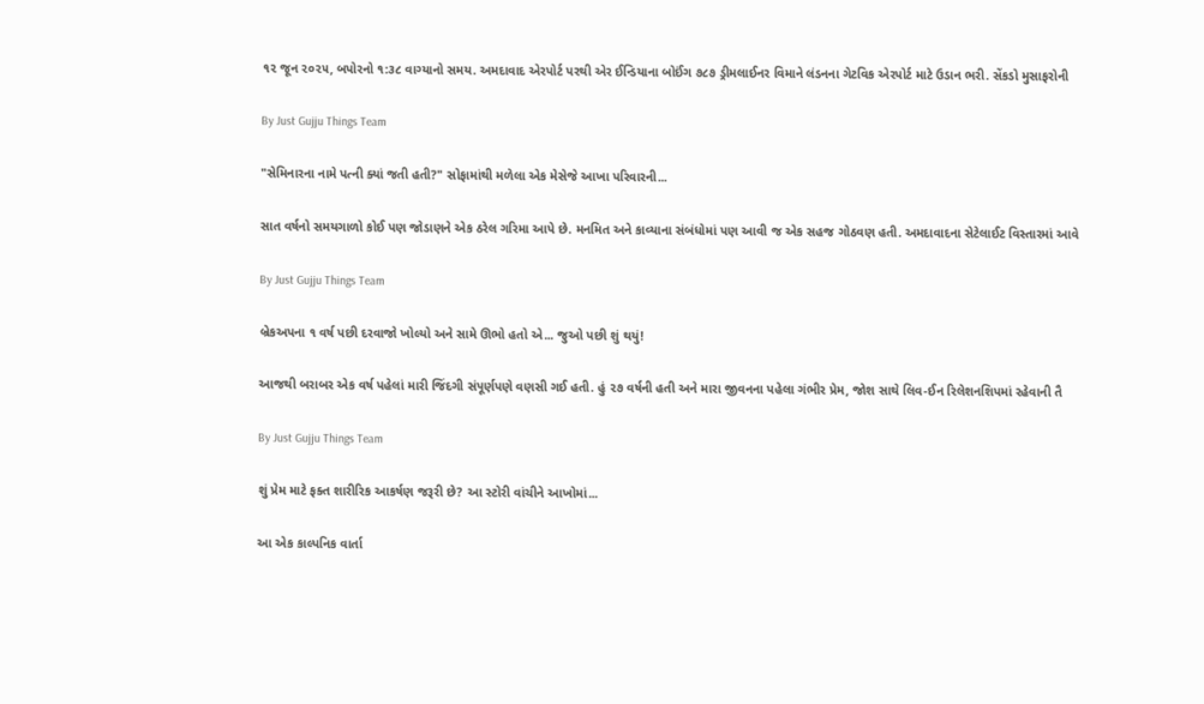૧૨ જૂન ૨૦૨૫, બપોરનો ૧:૩૮ વાગ્યાનો સમય. અમદાવાદ એરપોર્ટ પરથી એર ઈન્ડિયાના બોઈંગ ૭૮૭ ડ્રીમલાઈનર વિમાને લંડનના ગેટવિક એરપોર્ટ માટે ઉડાન ભરી. સેંકડો મુસાફરોની

By Just Gujju Things Team

"સેમિનારના નામે પત્ની ક્યાં જતી હતી?" સોફામાંથી મળેલા એક મેસેજે આખા પરિવારની...

સાત વર્ષનો સમયગાળો કોઈ પણ જોડાણને એક ઠરેલ ગરિમા આપે છે. મનમિત અને કાવ્યાના સંબંધોમાં પણ આવી જ એક સહજ ગોઠવણ હતી. અમદાવાદના સેટેલાઈટ વિસ્તારમાં આવે

By Just Gujju Things Team

બ્રેકઅપના ૧ વર્ષ પછી દરવાજો ખોલ્યો અને સામે ઊભો હતો એ... જુઓ પછી શું થયું!

આજથી બરાબર એક વર્ષ પહેલાં મારી જિંદગી સંપૂર્ણપણે વણસી ગઈ હતી. હું ૨૭ વર્ષની હતી અને મારા જીવનના પહેલા ગંભીર પ્રેમ, જોશ સાથે લિવ-ઈન રિલેશનશિપમાં રહેવાની તૈ

By Just Gujju Things Team

શું પ્રેમ માટે ફક્ત શારીરિક આકર્ષણ જરૂરી છે? આ સ્ટોરી વાંચીને આખોમાં...

આ એક કાલ્પનિક વાર્તા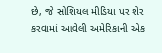છે, જે સોશિયલ મીડિયા પર શેર કરવામાં આવેલી અમેરિકાની એક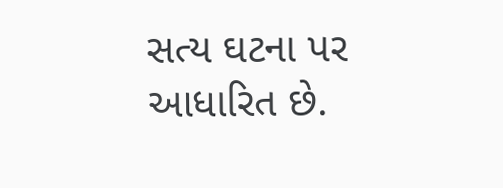સત્ય ઘટના પર આધારિત છે.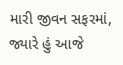મારી જીવન સફરમાં, જ્યારે હું આજે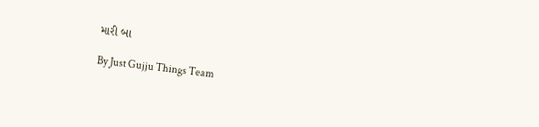મારી બા

By Just Gujju Things Team